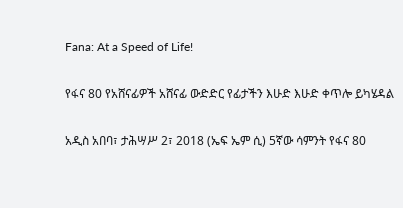Fana: At a Speed of Life!

የፋና 80 የአሸናፊዎች አሸናፊ ውድድር የፊታችን እሁድ እሁድ ቀጥሎ ይካሄዳል

አዲስ አበባ፣ ታሕሣሥ 2፣ 2018 (ኤፍ ኤም ሲ) 5ኛው ሳምንት የፋና 80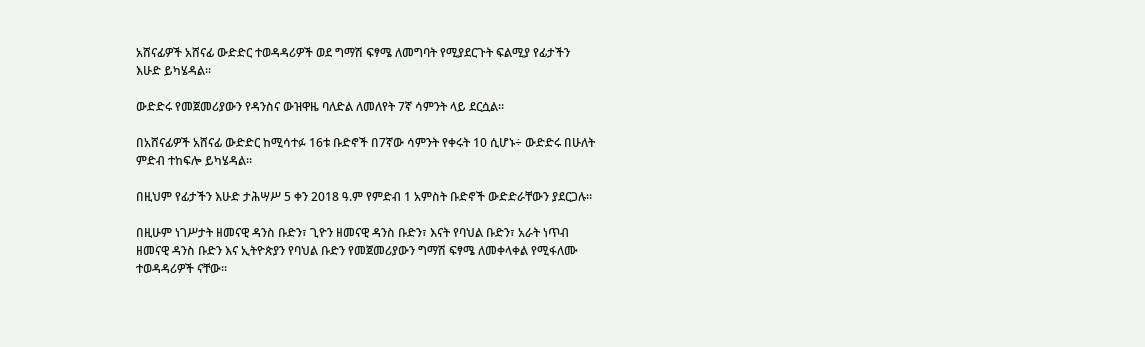አሸናፊዎች አሸናፊ ውድድር ተወዳዳሪዎች ወደ ግማሽ ፍፃሜ ለመግባት የሚያደርጉት ፍልሚያ የፊታችን እሁድ ይካሄዳል።

ውድድሩ የመጀመሪያውን የዳንስና ውዝዋዜ ባለድል ለመለየት 7ኛ ሳምንት ላይ ደርሷል።

በአሸናፊዎች አሸናፊ ውድድር ከሚሳተፉ 16ቱ ቡድኖች በ7ኛው ሳምንት የቀሩት 10 ሲሆኑ÷ ውድድሩ በሁለት ምድብ ተከፍሎ ይካሄዳል።

በዚህም የፊታችን እሁድ ታሕሣሥ 5 ቀን 2018 ዓ.ም የምድብ 1 አምስት ቡድኖች ውድድራቸውን ያደርጋሉ።

በዚሁም ነገሥታት ዘመናዊ ዳንስ ቡድን፣ ጊዮን ዘመናዊ ዳንስ ቡድን፣ እናት የባህል ቡድን፣ አራት ነጥብ ዘመናዊ ዳንስ ቡድን እና ኢትዮጵያን የባህል ቡድን የመጀመሪያውን ግማሽ ፍፃሜ ለመቀላቀል የሚፋለሙ ተወዳዳሪዎች ናቸው።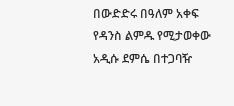በውድድሩ በዓለም አቀፍ የዳንስ ልምዱ የሚታወቀው አዲሱ ደምሴ በተጋባዥ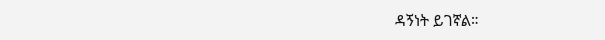ዳኝነት ይገኛል።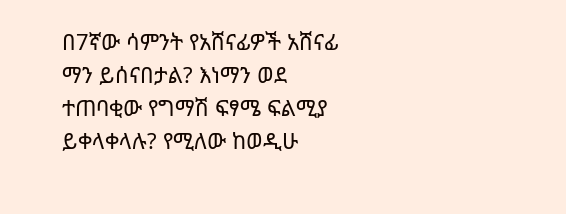በ7ኛው ሳምንት የአሸናፊዎች አሸናፊ ማን ይሰናበታል? እነማን ወደ ተጠባቂው የግማሽ ፍፃሜ ፍልሚያ ይቀላቀላሉ? የሚለው ከወዲሁ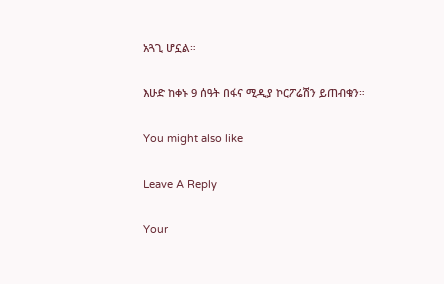አጓጊ ሆኗል።

እሁድ ከቀኑ 9 ሰዓት በፋና ሚዲያ ኮርፖሬሽን ይጠብቁን።

You might also like

Leave A Reply

Your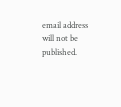email address will not be published.